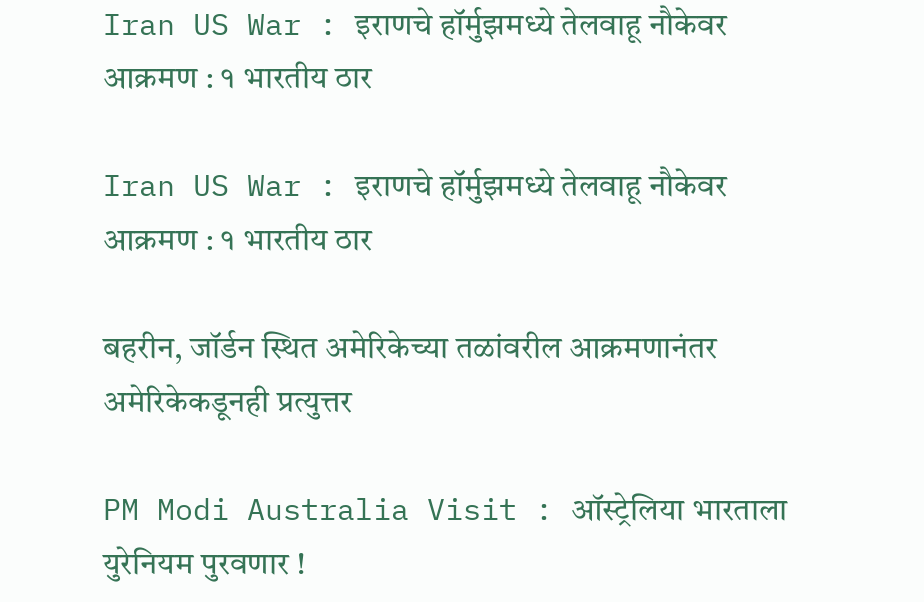Iran US War : इराणचे हॉर्मुझमध्ये तेलवाहू नौकेवर आक्रमण : १ भारतीय ठार

Iran US War : इराणचे हॉर्मुझमध्ये तेलवाहू नौकेवर आक्रमण : १ भारतीय ठार

बहरीन, जॉर्डन स्थित अमेरिकेच्या तळांवरील आक्रमणानंतर अमेरिकेकडूनही प्रत्युत्तर

PM Modi Australia Visit : ऑस्ट्रेलिया भारताला युरेनियम पुरवणार !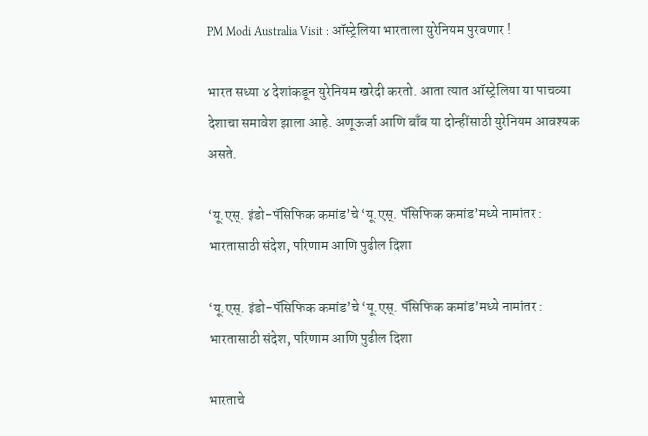PM Modi Australia Visit : ऑस्ट्रेलिया भारताला युरेनियम पुरवणार !

भारत सध्या ४ देशांकडून युरेनियम खरेदी करतो. आता त्यात ऑस्ट्रेलिया या पाचव्या देशाचा समावेश झाला आहे. अणूऊर्जा आणि बाँब या दोन्हींसाठी युरेनियम आवश्यक असते.

‘यू.एस्. इंडो-पॅसिफिक कमांड’चे ‘यू.एस्. पॅसिफिक कमांड’मध्ये नामांतर : भारतासाठी संदेश, परिणाम आणि पुढील दिशा

‘यू.एस्. इंडो-पॅसिफिक कमांड’चे ‘यू.एस्. पॅसिफिक कमांड’मध्ये नामांतर : भारतासाठी संदेश, परिणाम आणि पुढील दिशा

भारताचे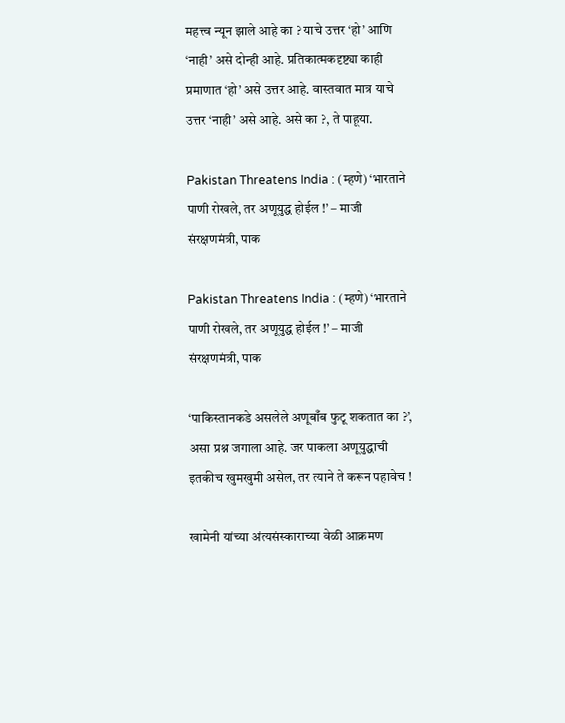महत्त्व न्यून झाले आहे का ? याचे उत्तर ‘हो’ आणि ‘नाही’ असे दोन्ही आहे. प्रतिकात्मकदृष्ट्या काही प्रमाणात ‘हो’ असे उत्तर आहे. वास्तवात मात्र याचे उत्तर ‘नाही’ असे आहे. असे का ?, ते पाहूया.

Pakistan Threatens India : (म्हणे) ‘भारताने पाणी रोखले, तर अणूयुद्ध होईल !’ – माजी संरक्षणमंत्री, पाक

Pakistan Threatens India : (म्हणे) ‘भारताने पाणी रोखले, तर अणूयुद्ध होईल !’ – माजी संरक्षणमंत्री, पाक

‘पाकिस्तानकडे असलेले अणूबाँब फुटू शकतात का ?’, असा प्रश्न जगाला आहे. जर पाकला अणूयुद्धाची इतकीच खुमखुमी असेल, तर त्याने ते करून पहावेच !

खामेनी यांच्या अंत्यसंस्काराच्या वेळी आक्रमण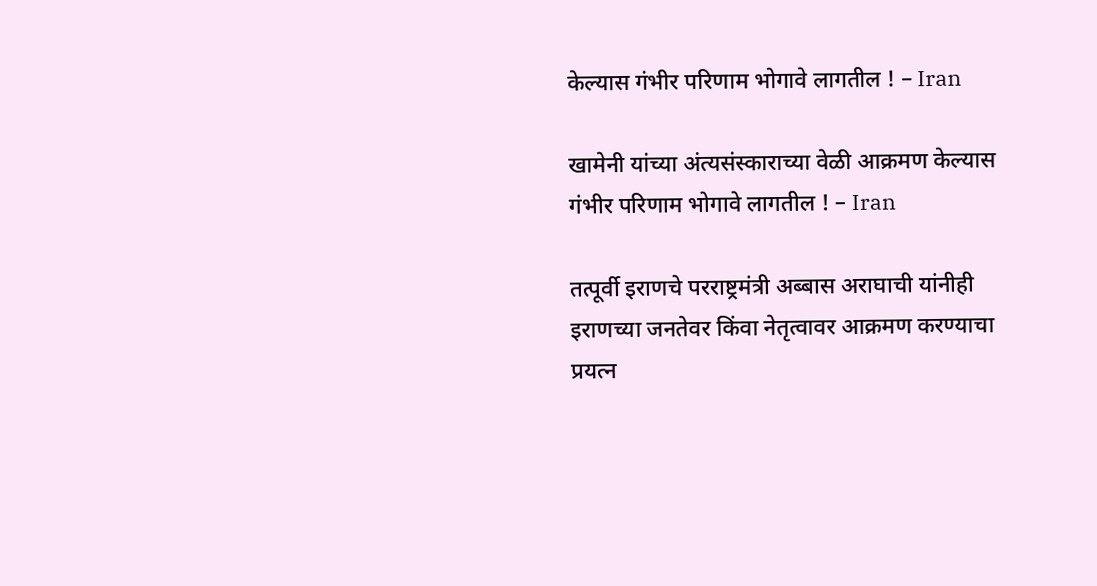केल्यास गंभीर परिणाम भोगावे लागतील ! – Iran

खामेनी यांच्या अंत्यसंस्काराच्या वेळी आक्रमण केल्यास गंभीर परिणाम भोगावे लागतील ! – Iran

तत्पूर्वी इराणचे परराष्ट्रमंत्री अब्बास अराघाची यांनीही इराणच्या जनतेवर किंवा नेतृत्वावर आक्रमण करण्याचा प्रयत्न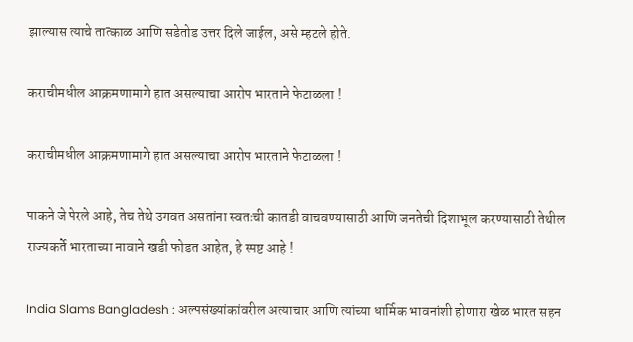झाल्यास त्याचे तात्काळ आणि सडेतोड उत्तर दिले जाईल, असे म्हटले होते.

कराचीमधील आक्रमणामागे हात असल्याचा आरोप भारताने फेटाळला !

कराचीमधील आक्रमणामागे हात असल्याचा आरोप भारताने फेटाळला !

पाकने जे पेरले आहे, तेच तेथे उगवत असतांना स्वतःची कातडी वाचवण्यासाठी आणि जनतेची दिशाभूल करण्यासाठी तेथील राज्यकर्ते भारताच्या नावाने खडी फोडत आहेत, हे स्पष्ट आहे !

India Slams Bangladesh : अल्पसंख्यांकांवरील अत्याचार आणि त्यांच्या धार्मिक भावनांशी होणारा खेळ भारत सहन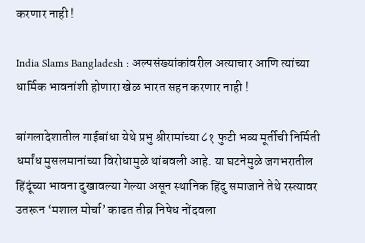करणार नाही !

India Slams Bangladesh : अल्पसंख्यांकांवरील अत्याचार आणि त्यांच्या धार्मिक भावनांशी होणारा खेळ भारत सहन करणार नाही !

बांगलादेशातील गाईबांधा येथे प्रभु श्रीरामांच्या ८१ फुटी भव्य मूर्तीची निर्मिती धर्मांध मुसलमानांच्या विरोधामुळे थांबवली आहे. या घटनेमुळे जगभरातील हिंदूंच्या भावना दुखावल्या गेल्या असून स्थानिक हिंदु समाजाने तेथे रस्त्यावर उतरून ‘मशाल मोर्चा’ काढत तीव्र निषेध नोंदवला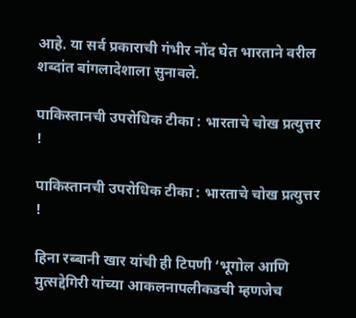आहे. या सर्व प्रकाराची गंभीर नोंद घेत भारताने वरील शब्दांत बांगलादेशाला सुनावले.

पाकिस्तानची उपरोधिक टीका : भारताचे चोख प्रत्युत्तर !

पाकिस्तानची उपरोधिक टीका : भारताचे चोख प्रत्युत्तर !

हिना रब्बानी खार यांची ही टिपणी ‘भूगोल आणि मुत्सद्देगिरी यांच्या आकलनापलीकडची म्हणजेच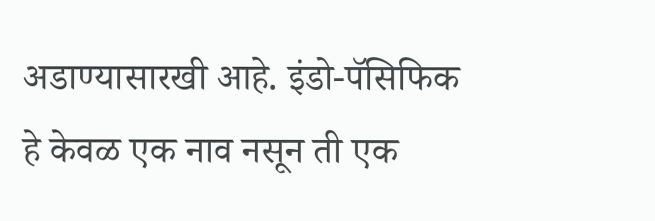अडाण्यासारखी आहे. इंडो-पॅसिफिक हे केवळ एक नाव नसून ती एक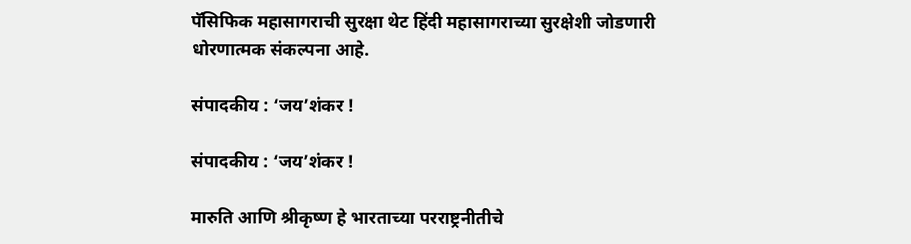पॅसिफिक महासागराची सुरक्षा थेट हिंदी महासागराच्या सुरक्षेशी जोडणारी धोरणात्मक संकल्पना आहे.

संपादकीय : ‘जय’शंकर !

संपादकीय : ‘जय’शंकर !

मारुति आणि श्रीकृष्ण हे भारताच्या परराष्ट्रनीतीचे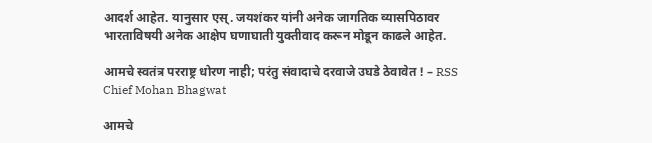आदर्श आहेत. यानुसार एस्. जयशंकर यांनी अनेक जागतिक व्यासपिठावर भारताविषयी अनेक आक्षेप घणाघाती युक्तीवाद करून मोडून काढले आहेत.

आमचे स्वतंत्र परराष्ट्र धोरण नाही; परंतु संवादाचे दरवाजे उघडे ठेवावेत ! – RSS Chief Mohan Bhagwat

आमचे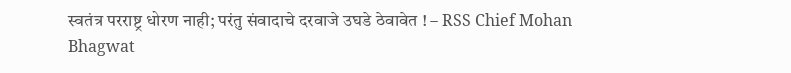स्वतंत्र परराष्ट्र धोरण नाही; परंतु संवादाचे दरवाजे उघडे ठेवावेत ! – RSS Chief Mohan Bhagwat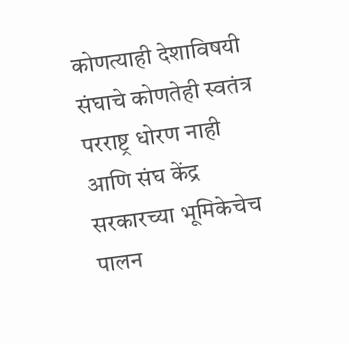कोणत्याही देशाविषयी संघाचे कोणतेही स्वतंत्र परराष्ट्र धोरण नाही आणि संघ केंद्र सरकारच्या भूमिकेचेच पालन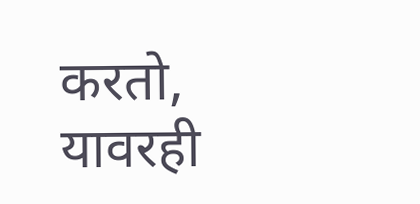करतो, यावरही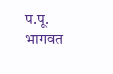प.पू. भागवत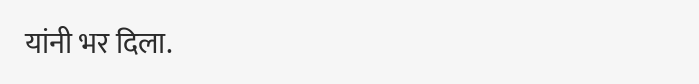यांनी भर दिला.